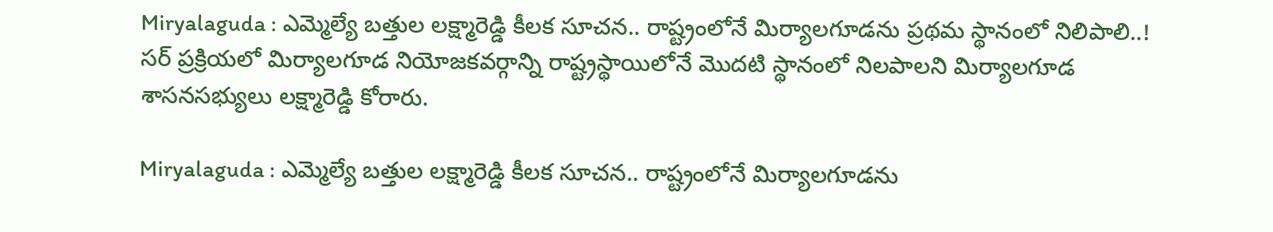Miryalaguda : ఎమ్మెల్యే బత్తుల లక్ష్మారెడ్డి కీలక సూచన.. రాష్ట్రంలోనే మిర్యాలగూడను ప్రథమ స్థానంలో నిలిపాలి..!
సర్ ప్రక్రియలో మిర్యాలగూడ నియోజకవర్గాన్ని రాష్ట్రస్థాయిలోనే మొదటి స్థానంలో నిలపాలని మిర్యాలగూడ శాసనసభ్యులు లక్ష్మారెడ్డి కోరారు.

Miryalaguda : ఎమ్మెల్యే బత్తుల లక్ష్మారెడ్డి కీలక సూచన.. రాష్ట్రంలోనే మిర్యాలగూడను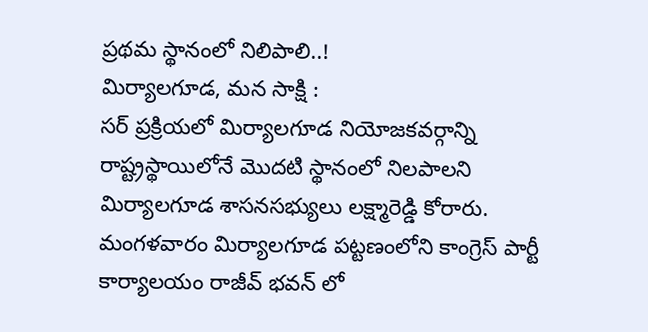ప్రథమ స్థానంలో నిలిపాలి..!
మిర్యాలగూడ, మన సాక్షి :
సర్ ప్రక్రియలో మిర్యాలగూడ నియోజకవర్గాన్ని రాష్ట్రస్థాయిలోనే మొదటి స్థానంలో నిలపాలని మిర్యాలగూడ శాసనసభ్యులు లక్ష్మారెడ్డి కోరారు. మంగళవారం మిర్యాలగూడ పట్టణంలోని కాంగ్రెస్ పార్టీ కార్యాలయం రాజీవ్ భవన్ లో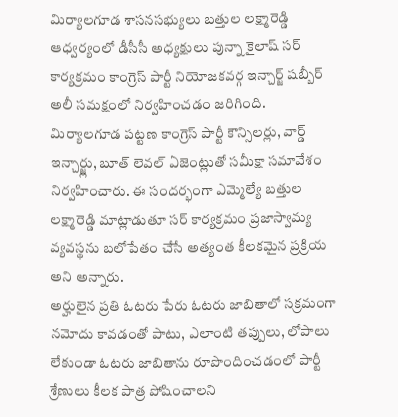మిర్యాలగూడ శాసనసభ్యులు బత్తుల లక్ష్మారెడ్డి ఆధ్వర్యంలో డీసీసీ అధ్యక్షులు పున్నా కైలాష్ సర్ కార్యక్రమం కాంగ్రెస్ పార్టీ నియోజకవర్గ ఇన్చార్జ్ షబ్బీర్ అలీ సమక్షంలో నిర్వహించడం జరిగింది.
మిర్యాలగూడ పట్టణ కాంగ్రెస్ పార్టీ కౌన్సిలర్లు, వార్డ్ ఇన్చార్జ్లు, బూత్ లెవల్ ఏజెంట్లుతో సమీక్షా సమావేశం నిర్వహించారు. ఈ సందర్భంగా ఎమ్మెల్యే బత్తుల లక్ష్మారెడ్డి మాట్లాడుతూ సర్ కార్యక్రమం ప్రజాస్వామ్య వ్యవస్థను బలోపేతం చేసే అత్యంత కీలకమైన ప్రక్రియ అని అన్నారు.
అర్హులైన ప్రతి ఓటరు పేరు ఓటరు జాబితాలో సక్రమంగా నమోదు కావడంతో పాటు, ఎలాంటి తప్పులు, లోపాలు లేకుండా ఓటరు జాబితాను రూపొందించడంలో పార్టీ శ్రేణులు కీలక పాత్ర పోషించాలని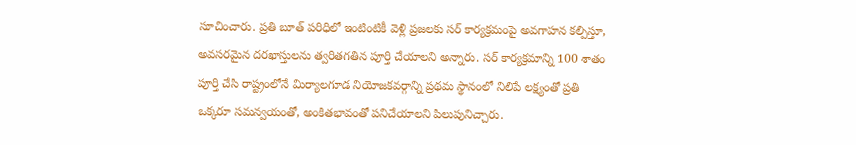సూచించారు. ప్రతి బూత్ పరిధిలో ఇంటింటికీ వెళ్లి ప్రజలకు సర్ కార్యక్రమంపై అవగాహన కల్పిస్తూ, అవసరమైన దరఖాస్తులను త్వరితగతిన పూర్తి చేయాలని అన్నారు. సర్ కార్యక్రమాన్ని 100 శాతం పూర్తి చేసి రాష్ట్రంలోనే మిర్యాలగూడ నియోజకవర్గాన్ని ప్రథమ స్థానంలో నిలిపే లక్ష్యంతో ప్రతి ఒక్కరూ సమన్వయంతో, అంకితభావంతో పనిచేయాలని పిలుపునిచ్చారు.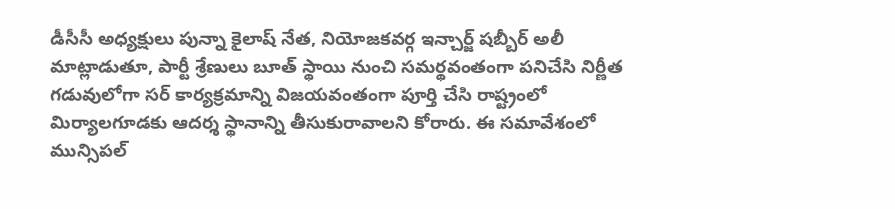డీసీసీ అధ్యక్షులు పున్నా కైలాష్ నేత, నియోజకవర్గ ఇన్చార్జ్ షబ్బీర్ అలీ మాట్లాడుతూ, పార్టీ శ్రేణులు బూత్ స్థాయి నుంచి సమర్థవంతంగా పనిచేసి నిర్ణీత గడువులోగా సర్ కార్యక్రమాన్ని విజయవంతంగా పూర్తి చేసి రాష్ట్రంలో మిర్యాలగూడకు ఆదర్శ స్థానాన్ని తీసుకురావాలని కోరారు. ఈ సమావేశంలో మున్సిపల్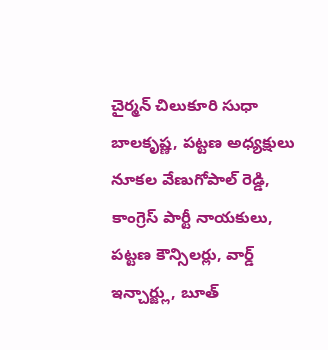చైర్మన్ చిలుకూరి సుధా బాలకృష్ణ, పట్టణ అధ్యక్షులు నూకల వేణుగోపాల్ రెడ్డి, కాంగ్రెస్ పార్టీ నాయకులు, పట్టణ కౌన్సిలర్లు, వార్డ్ ఇన్చార్జ్లు, బూత్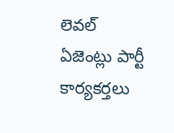లెవల్ ఏజెంట్లు పార్టీ కార్యకర్తలు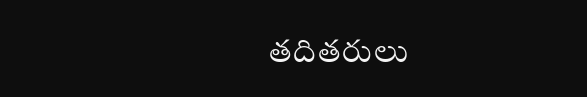తదితరులు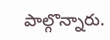పాల్గొన్నారు.